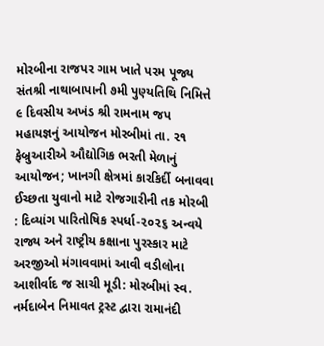મોરબીના રાજપર ગામ ખાતે પરમ પૂજ્ય સંતશ્રી નાથાબાપાની ૭મી પુણ્યતિથિ નિમિત્તે ૯ દિવસીય અખંડ શ્રી રામનામ જપ મહાયજ્ઞનું આયોજન મોરબીમાં તા. ૨૧ ફેબ્રુઆરીએ ઔદ્યોગિક ભરતી મેળાનું આયોજન; ખાનગી ક્ષેત્રમાં કારકિર્દી બનાવવા ઈચ્છતા યુવાનો માટે રોજગારીની તક મોરબી : દિવ્યાંગ પારિતોષિક સ્પર્ધા-૨૦૨૬ અન્વયે રાજ્ય અને રાષ્ટ્રીય કક્ષાના પુરસ્કાર માટે અરજીઓ મંગાવવામાં આવી વડીલોના આશીર્વાદ જ સાચી મૂડી: મોરબીમાં સ્વ. નર્મદાબેન નિમાવત ટ્રસ્ટ દ્વારા રામાનંદી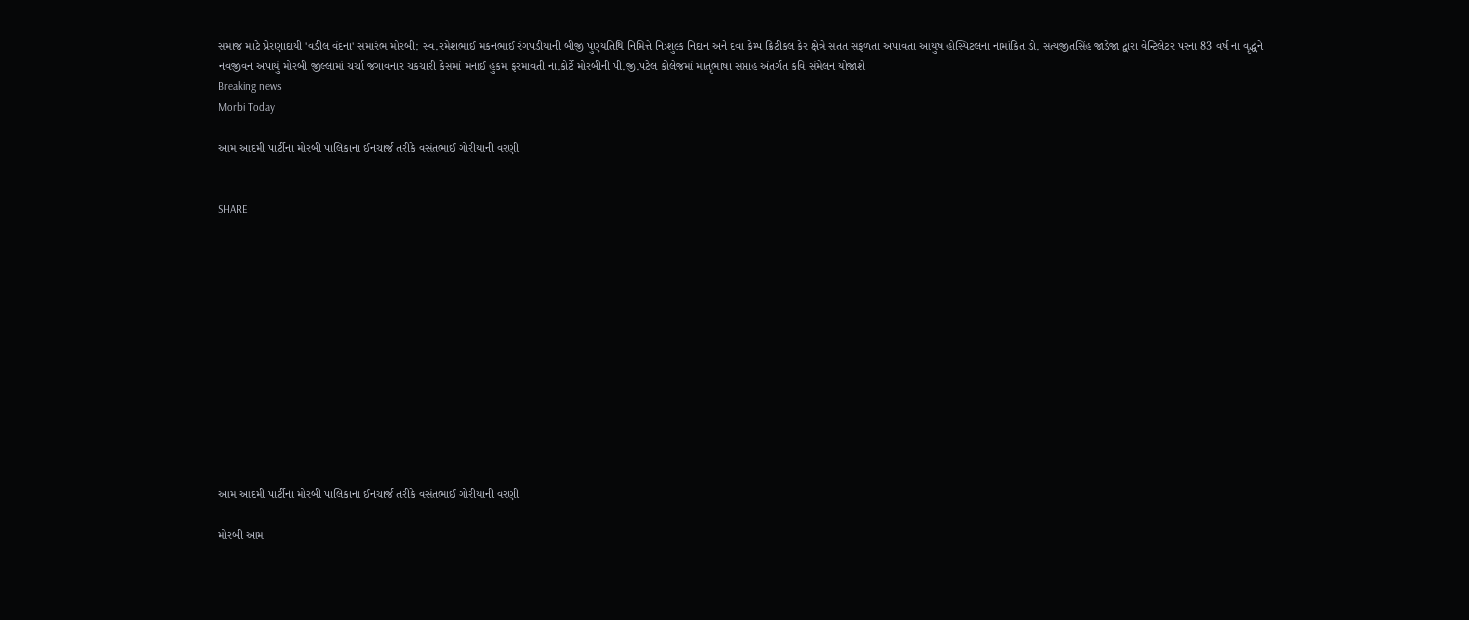સમાજ માટે પ્રેરણાદાયી 'વડીલ વંદના' સમારંભ મોરબી: સ્વ.રમેશભાઈ મકનભાઈ રંગપડીયાની બીજી પુણ્યતિથિ નિમિત્તે નિઃશુલ્ક નિદાન અને દવા કેમ્પ ક્રિટીકલ કેર ક્ષેત્રે સતત સફળતા અપાવતા આયુષ હોસ્પિટલના નામાંકિત ડો. સત્યજીતસિંહ જાડેજા દ્વારા વેન્ટિલેટર પરના 83 વર્ષ ના વૃદ્ધને નવજીવન અપાયું મોરબી જીલ્લામાં ચર્ચા જગાવનાર ચકચારી કેસમાં મનાઈ હુકમ ફરમાવતી ના.કોર્ટે મોરબીની પી.જી.પટેલ કોલેજમાં માતૃભાષા સપ્તાહ અંતર્ગત કવિ સંમેલન યોજાશે
Breaking news
Morbi Today

આમ આદમી પાર્ટીના મોરબી પાલિકાના ઈનચાર્જ તરીકે વસંતભાઈ ગોરીયાની વરણી


SHARE













આમ આદમી પાર્ટીના મોરબી પાલિકાના ઈનચાર્જ તરીકે વસંતભાઈ ગોરીયાની વરણી

મોરબી આમ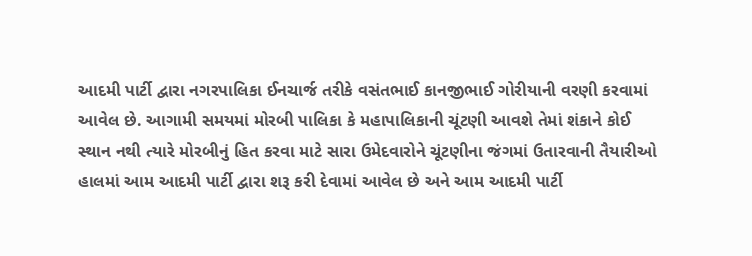આદમી પાર્ટી દ્વારા નગરપાલિકા ઈનચાર્જ તરીકે વસંતભાઈ કાનજીભાઈ ગોરીયાની વરણી કરવામાં આવેલ છે. આગામી સમયમાં મોરબી પાલિકા કે મહાપાલિકાની ચૂંટણી આવશે તેમાં શંકાને કોઈ સ્થાન નથી ત્યારે મોરબીનું હિત કરવા માટે સારા ઉમેદવારોને ચૂંટણીના જંગમાં ઉતારવાની તૈયારીઓ હાલમાં આમ આદમી પાર્ટી દ્વારા શરૂ કરી દેવામાં આવેલ છે અને આમ આદમી પાર્ટી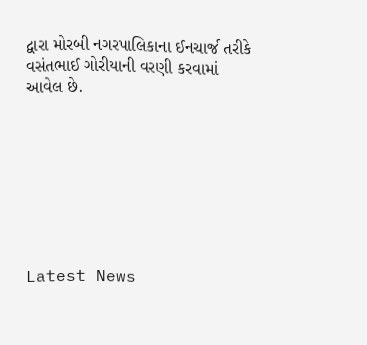દ્વારા મોરબી નગરપાલિકાના ઈનચાર્જ તરીકે વસંતભાઈ ગોરીયાની વરણી કરવામાં આવેલ છે.








Latest News